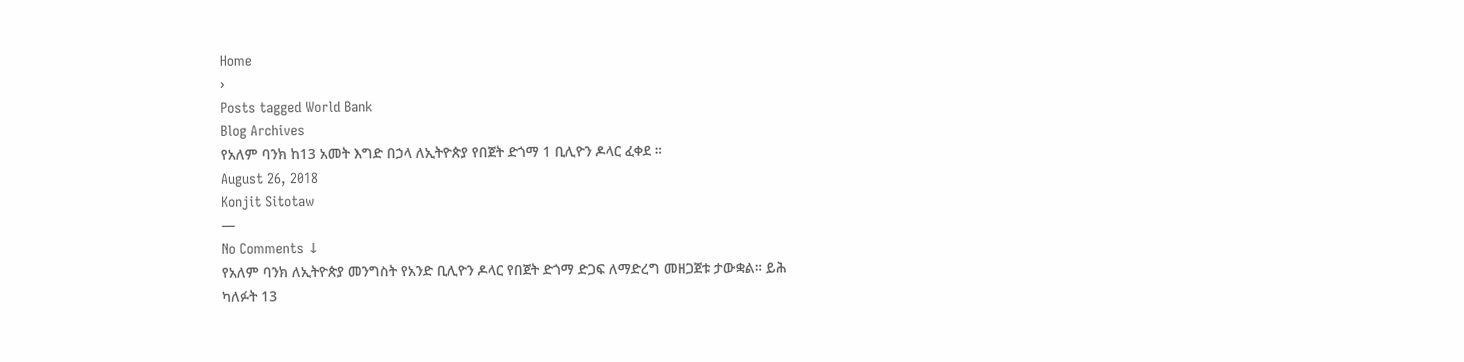Home
›
Posts tagged World Bank
Blog Archives
የአለም ባንክ ከ13 አመት እግድ በኃላ ለኢትዮጵያ የበጀት ድጎማ 1 ቢሊዮን ዶላር ፈቀደ ።
August 26, 2018
Konjit Sitotaw
—
No Comments ↓
የአለም ባንክ ለኢትዮጵያ መንግስት የአንድ ቢሊዮን ዶላር የበጀት ድጎማ ድጋፍ ለማድረግ መዘጋጀቱ ታውቋል። ይሕ ካለፉት 13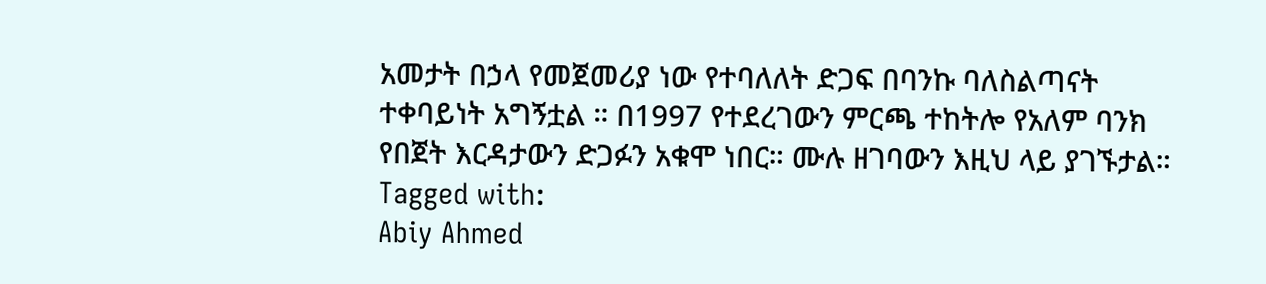አመታት በኃላ የመጀመሪያ ነው የተባለለት ድጋፍ በባንኩ ባለስልጣናት ተቀባይነት አግኝቷል ። በ1997 የተደረገውን ምርጫ ተከትሎ የአለም ባንክ የበጀት እርዳታውን ድጋፉን አቁሞ ነበር። ሙሉ ዘገባውን እዚህ ላይ ያገኙታል።
Tagged with:
Abiy Ahmed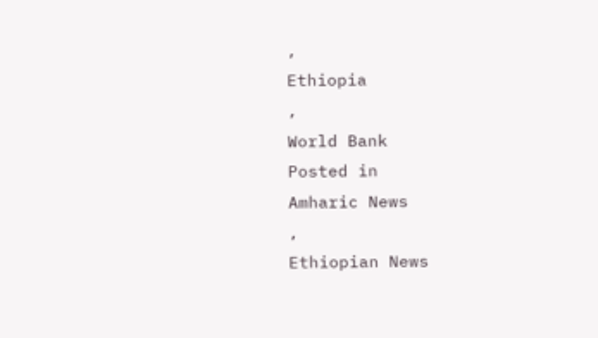,
Ethiopia
,
World Bank
Posted in
Amharic News
,
Ethiopian News